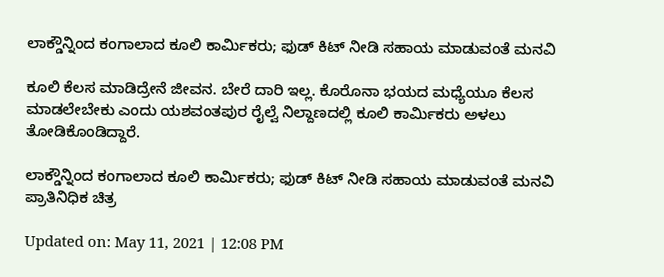ಲಾಕ್ಡೌನ್ನಿಂದ ಕಂಗಾಲಾದ ಕೂಲಿ ಕಾರ್ಮಿಕರು; ಫುಡ್ ಕಿಟ್ ನೀಡಿ ಸಹಾಯ ಮಾಡುವಂತೆ ಮನವಿ

ಕೂಲಿ ಕೆಲಸ ಮಾಡಿದ್ರೇನೆ ಜೀವನ. ಬೇರೆ ದಾರಿ ಇಲ್ಲ. ಕೊರೊನಾ ಭಯದ ಮಧ್ಯೆಯೂ ಕೆಲಸ ಮಾಡಲೇಬೇಕು ಎಂದು ಯಶವಂತಪುರ ರೈಲ್ವೆ ನಿಲ್ದಾಣದಲ್ಲಿ ಕೂಲಿ ಕಾರ್ಮಿಕರು ಅಳಲು ತೋಡಿಕೊಂಡಿದ್ದಾರೆ.

ಲಾಕ್ಡೌನ್ನಿಂದ ಕಂಗಾಲಾದ ಕೂಲಿ ಕಾರ್ಮಿಕರು; ಫುಡ್ ಕಿಟ್ ನೀಡಿ ಸಹಾಯ ಮಾಡುವಂತೆ ಮನವಿ
ಪ್ರಾತಿನಿಧಿಕ ಚಿತ್ರ

Updated on: May 11, 2021 | 12:08 PM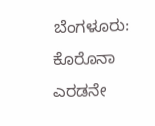ಬೆಂಗಳೂರು: ಕೊರೊನಾ ಎರಡನೇ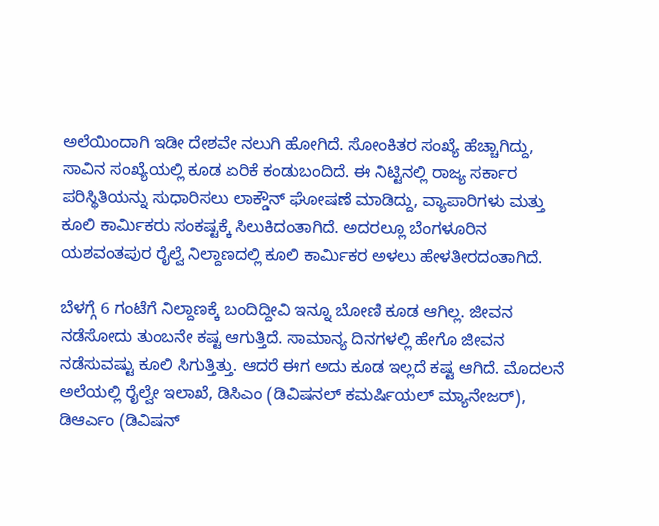ಅಲೆಯಿಂದಾಗಿ ಇಡೀ ದೇಶವೇ ನಲುಗಿ ಹೋಗಿದೆ. ಸೋಂಕಿತರ ಸಂಖ್ಯೆ ಹೆಚ್ಚಾಗಿದ್ದು, ಸಾವಿನ ಸಂಖ್ಯೆಯಲ್ಲಿ ಕೂಡ ಏರಿಕೆ ಕಂಡುಬಂದಿದೆ. ಈ ನಿಟ್ಟಿನಲ್ಲಿ ರಾಜ್ಯ ಸರ್ಕಾರ ಪರಿಸ್ಥಿತಿಯನ್ನು ಸುಧಾರಿಸಲು ಲಾಕ್ಡೌನ್ ಘೋಷಣೆ ಮಾಡಿದ್ದು, ವ್ಯಾಪಾರಿಗಳು ಮತ್ತು ಕೂಲಿ ಕಾರ್ಮಿಕರು ಸಂಕಷ್ಟಕ್ಕೆ ಸಿಲುಕಿದಂತಾಗಿದೆ. ಅದರಲ್ಲೂ ಬೆಂಗಳೂರಿನ ಯಶವಂತಪುರ ರೈಲ್ವೆ ನಿಲ್ದಾಣದಲ್ಲಿ ಕೂಲಿ ಕಾರ್ಮಿಕರ ಅಳಲು ಹೇಳತೀರದಂತಾಗಿದೆ.

ಬೆಳಗ್ಗೆ 6 ಗಂಟೆಗೆ ನಿಲ್ದಾಣಕ್ಕೆ ಬಂದಿದ್ದೀವಿ ಇನ್ನೂ ಬೋಣಿ ಕೂಡ ಆಗಿಲ್ಲ. ಜೀವನ ನಡೆಸೋದು ತುಂಬನೇ ಕಷ್ಟ ಆಗುತ್ತಿದೆ. ಸಾಮಾನ್ಯ ದಿನಗಳಲ್ಲಿ ಹೇಗೊ ಜೀವನ ನಡೆಸುವಷ್ಟು ಕೂಲಿ‌ ಸಿಗುತ್ತಿತ್ತು. ಆದರೆ ಈಗ ಅದು ಕೂಡ ಇಲ್ಲದೆ ಕಷ್ಟ ಆಗಿದೆ. ಮೊದಲನೆ ಅಲೆಯಲ್ಲಿ ರೈಲ್ವೇ ಇಲಾಖೆ, ಡಿಸಿಎಂ (ಡಿವಿಷನಲ್ ಕಮರ್ಷಿಯಲ್ ಮ್ಯಾನೇಜರ್), ಡಿಆರ್ಎಂ (ಡಿವಿಷನ್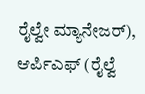ರೈಲ್ವೇ ಮ್ಯಾನೇಜರ್), ಆರ್ಪಿಎಫ್ (ರೈಲ್ವೆ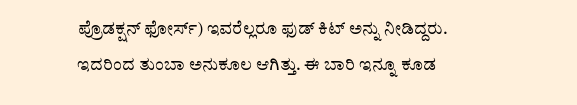ಪ್ರೊಡಕ್ಷನ್ ಫೋರ್ಸ್) ಇವರೆಲ್ಲರೂ ಫುಡ್ ಕಿಟ್ ಅನ್ನು ನೀಡಿದ್ದರು. ಇದರಿಂದ ತುಂಬಾ ಅನುಕೂಲ ಆಗಿತ್ತು. ಈ ಬಾರಿ ಇನ್ನೂ ಕೂಡ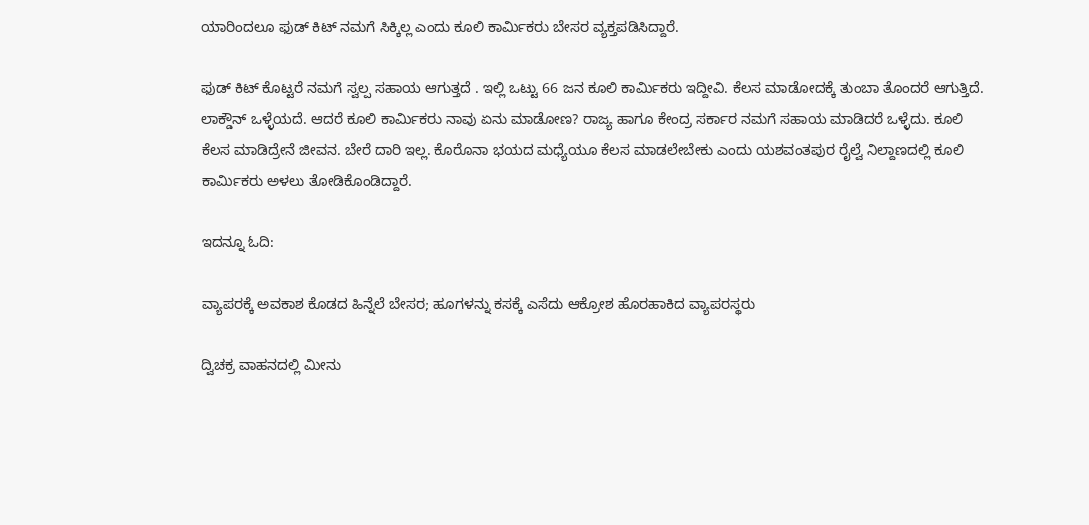ಯಾರಿಂದಲೂ ಫುಡ್ ಕಿಟ್ ನಮಗೆ ಸಿಕ್ಕಿಲ್ಲ ಎಂದು ಕೂಲಿ ಕಾರ್ಮಿಕರು ಬೇಸರ ವ್ಯಕ್ತಪಡಿಸಿದ್ದಾರೆ.

ಫುಡ್ ಕಿಟ್ ಕೊಟ್ಟರೆ ನಮಗೆ ಸ್ವಲ್ಪ ಸಹಾಯ ಆಗುತ್ತದೆ . ಇಲ್ಲಿ ಒಟ್ಟು 66 ಜನ ಕೂಲಿ ಕಾರ್ಮಿಕರು ಇದ್ದೀವಿ. ಕೆಲಸ ಮಾಡೋದಕ್ಕೆ ತುಂಬಾ ತೊಂದರೆ ಆಗುತ್ತಿದೆ. ಲಾಕ್ಡೌನ್ ಒಳ್ಳೆಯದೆ. ಆದರೆ ಕೂಲಿ ಕಾರ್ಮಿಕರು ನಾವು ಏನು ಮಾಡೋಣ? ರಾಜ್ಯ ಹಾಗೂ ಕೇಂದ್ರ ಸರ್ಕಾರ ನಮಗೆ ಸಹಾಯ ಮಾಡಿದರೆ ಒಳ್ಳೆದು. ಕೂಲಿ ಕೆಲಸ ಮಾಡಿದ್ರೇನೆ ಜೀವನ. ಬೇರೆ ದಾರಿ ಇಲ್ಲ. ಕೊರೊನಾ ಭಯದ ಮಧ್ಯೆಯೂ ಕೆಲಸ ಮಾಡಲೇಬೇಕು ಎಂದು ಯಶವಂತಪುರ ರೈಲ್ವೆ ನಿಲ್ದಾಣದಲ್ಲಿ ಕೂಲಿ ಕಾರ್ಮಿಕರು ಅಳಲು ತೋಡಿಕೊಂಡಿದ್ದಾರೆ.

ಇದನ್ನೂ ಓದಿ:

ವ್ಯಾಪರಕ್ಕೆ ಅವಕಾಶ ಕೊಡದ ಹಿನ್ನೆಲೆ ಬೇಸರ; ಹೂಗಳನ್ನು ಕಸಕ್ಕೆ ಎಸೆದು ಆಕ್ರೋಶ ಹೊರಹಾಕಿದ ವ್ಯಾಪರಸ್ಥರು

ದ್ವಿಚಕ್ರ ವಾಹನದಲ್ಲಿ ಮೀನು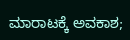ಮಾರಾಟಕ್ಕೆ ಅವಕಾಶ;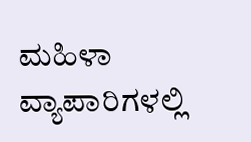ಮಹಿಳಾ ವ್ಯಾಪಾರಿಗಳಲ್ಲಿ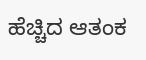ಹೆಚ್ಚಿದ ಆತಂಕ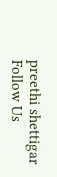preethi shettigar
Follow Us